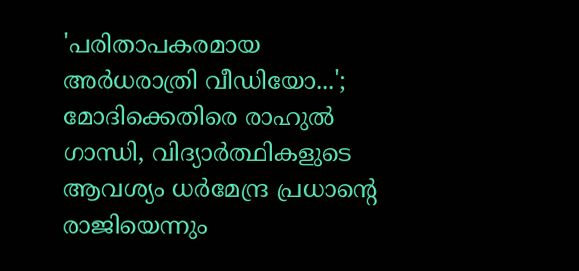'പരിതാപകരമായ അർധരാത്രി വീഡിയോ...'; മോദിക്കെതിരെ രാഹുൽ ഗാന്ധി, വിദ്യാർത്ഥികളുടെ ആവശ്യം ധർമേന്ദ്ര പ്രധാൻ്റെ രാജിയെന്നും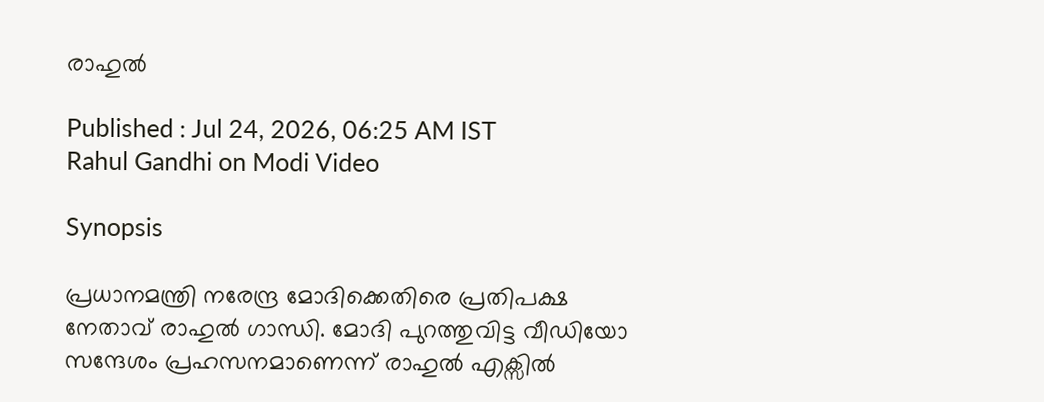രാഹുൽ

Published : Jul 24, 2026, 06:25 AM IST
Rahul Gandhi on Modi Video

Synopsis

പ്രധാനമന്ത്രി നരേന്ദ്ര മോദിക്കെതിരെ പ്രതിപക്ഷ നേതാവ് രാഹുൽ ഗാന്ധി. മോദി പുറത്തുവിട്ട വീഡിയോ സന്ദേശം പ്രഹസനമാണെന്ന് രാഹുൽ എക്സിൽ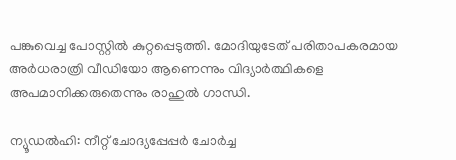പങ്കുവെച്ച പോസ്റ്റിൽ കുറ്റപ്പെടുത്തി. മോദിയുടേത് പരിതാപകരമായ അർധരാത്രി വീഡിയോ ആണെന്നും വിദ്യാർത്ഥികളെ അപമാനിക്കരുതെന്നും രാഹുൽ ഗാന്ധി.

ന്യൂഡൽഹി: നീറ്റ് ചോദ്യപ്പേപ്പർ ചോർച്ച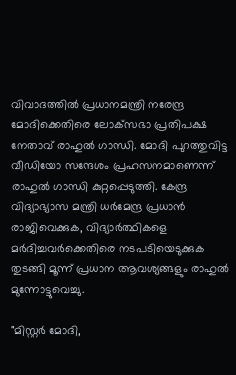വിവാദത്തിൽ പ്രധാനമന്ത്രി നരേന്ദ്ര മോദിക്കെതിരെ ലോക്‌സഭാ പ്രതിപക്ഷ നേതാവ് രാഹുൽ ഗാന്ധി. മോദി പുറത്തുവിട്ട വീഡിയോ സന്ദേശം പ്രഹസനമാണെന്ന് രാഹുൽ ഗാന്ധി കുറ്റപ്പെടുത്തി. കേന്ദ്ര വിദ്യാഭ്യാസ മന്ത്രി ധർമേന്ദ്ര പ്രധാൻ രാജിവെക്കുക, വിദ്യാർത്ഥികളെ മർദിച്ചവർക്കെതിരെ നടപടിയെടുക്കുക തുടങ്ങി മൂന്ന് പ്രധാന ആവശ്യങ്ങളും രാഹുൽ മുന്നോട്ടുവെച്ചു.

"മിസ്റ്റർ മോദി,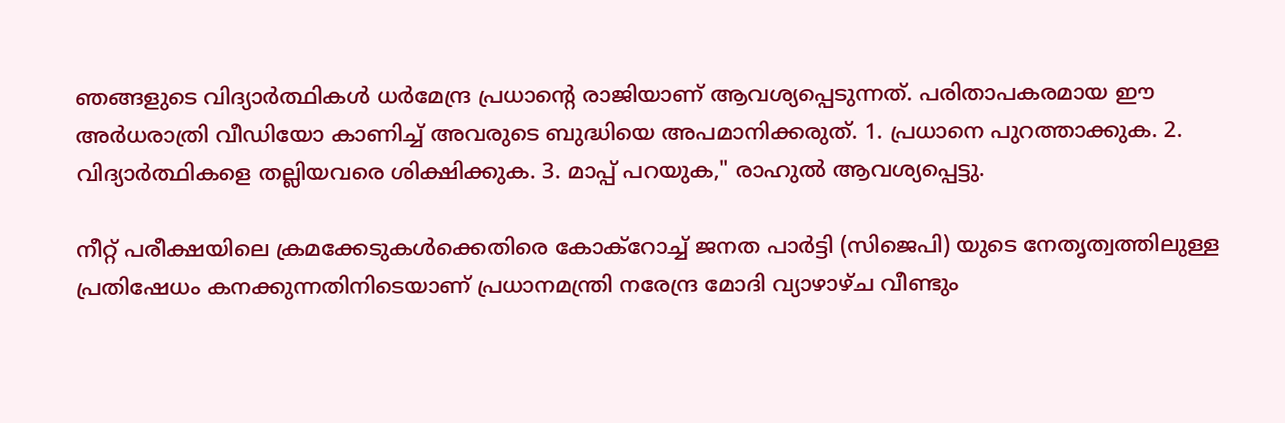ഞങ്ങളുടെ വിദ്യാർത്ഥികൾ ധർമേന്ദ്ര പ്രധാന്റെ രാജിയാണ് ആവശ്യപ്പെടുന്നത്. പരിതാപകരമായ ഈ അർധരാത്രി വീഡിയോ കാണിച്ച് അവരുടെ ബുദ്ധിയെ അപമാനിക്കരുത്. 1. പ്രധാനെ പുറത്താക്കുക. 2. വിദ്യാർത്ഥികളെ തല്ലിയവരെ ശിക്ഷിക്കുക. 3. മാപ്പ് പറയുക," രാഹുൽ ആവശ്യപ്പെട്ടു.

നീറ്റ് പരീക്ഷയിലെ ക്രമക്കേടുകൾക്കെതിരെ കോക്റോച്ച് ജനത പാർട്ടി (സിജെപി) യുടെ നേതൃത്വത്തിലുള്ള പ്രതിഷേധം കനക്കുന്നതിനിടെയാണ് പ്രധാനമന്ത്രി നരേന്ദ്ര മോദി വ്യാഴാഴ്ച വീണ്ടും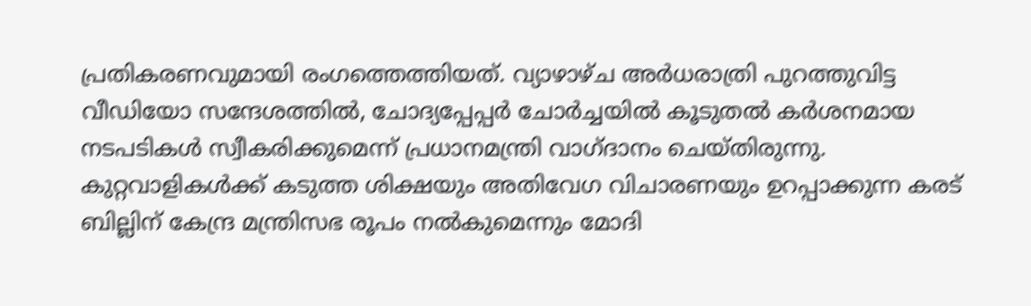പ്രതികരണവുമായി രംഗത്തെത്തിയത്. വ്യാഴാഴ്ച അർധരാത്രി പുറത്തുവിട്ട വീഡിയോ സന്ദേശത്തിൽ, ചോദ്യപ്പേപ്പർ ചോർച്ചയിൽ കൂടുതൽ കർശനമായ നടപടികൾ സ്വീകരിക്കുമെന്ന് പ്രധാനമന്ത്രി വാഗ്ദാനം ചെയ്തിരുന്നു. കുറ്റവാളികൾക്ക് കടുത്ത ശിക്ഷയും അതിവേഗ വിചാരണയും ഉറപ്പാക്കുന്ന കരട് ബില്ലിന് കേന്ദ്ര മന്ത്രിസഭ രൂപം നൽകുമെന്നും മോദി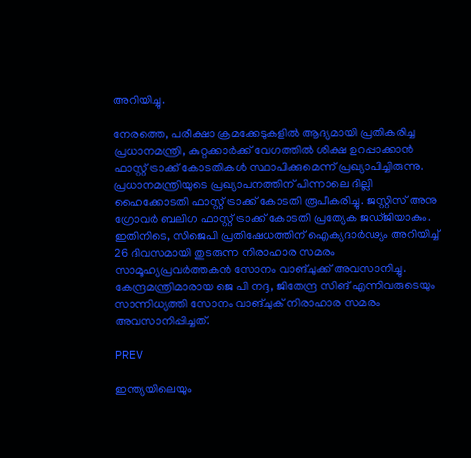അറിയിച്ചു.

നേരത്തെ, പരീക്ഷാ ക്രമക്കേടുകളിൽ ആദ്യമായി പ്രതികരിച്ച പ്രധാനമന്ത്രി, കുറ്റക്കാർക്ക് വേഗത്തിൽ ശിക്ഷ ഉറപ്പാക്കാൻ ഫാസ്റ്റ് ട്രാക്ക് കോടതികൾ സ്ഥാപിക്കുമെന്ന് പ്രഖ്യാപിച്ചിരുന്നു. പ്രധാനമന്ത്രിയുടെ പ്രഖ്യാപനത്തിന് പിന്നാലെ ദില്ലി ഹൈക്കോടതി ഫാസ്റ്റ് ട്രാക്ക് കോടതി രൂപീകരിച്ചു. ജസ്റ്റിസ് അനു ഗ്രോവർ ബലിഗ ഫാസ്റ്റ് ട്രാക്ക് കോടതി പ്രത്യേക ജഡ്ജിയാകും. ഇതിനിടെ, സിജെപി പ്രതിഷേധത്തിന് ഐക്യദാർഢ്യം അറിയിച്ച് 26 ദിവസമായി തുടരുന്ന നിരാഹാര സമരം സാമൂഹ്യപ്രവർത്തകൻ സോനം വാങ്ചുക്ക് അവസാനിച്ചു. കേന്ദ്രമന്ത്രിമാരായ ജെ പി നദ്ദ, ജിതേന്ദ്ര സിങ് എന്നിവരുടെയും സാന്നിധ്യത്തി സോനം വാങ്ചുക് നിരാഹാര സമരം അവസാനിപ്പിച്ചത്.

PREV

ഇന്ത്യയിലെയും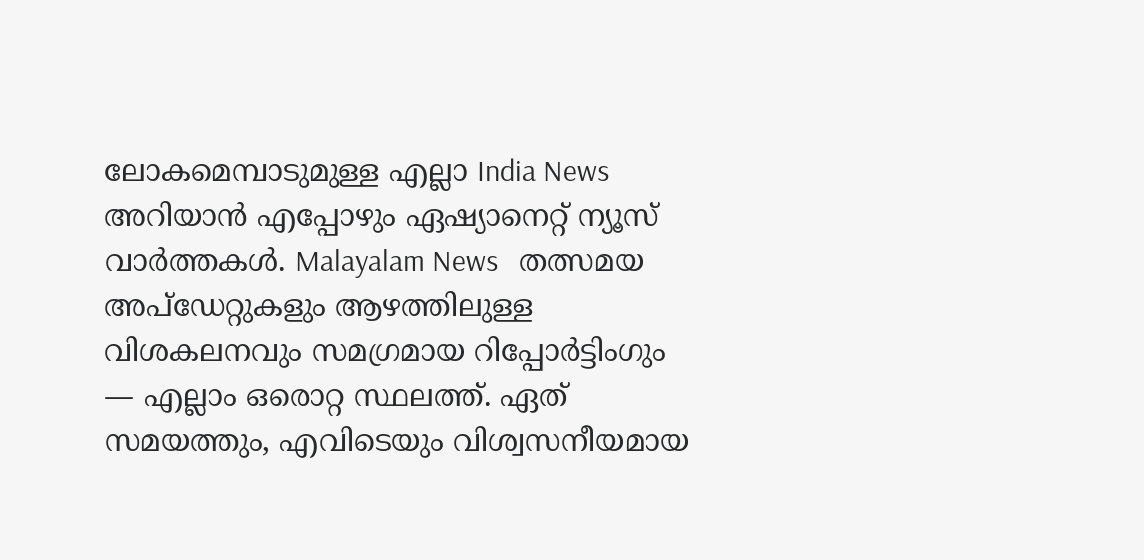ലോകമെമ്പാടുമുള്ള എല്ലാ India News അറിയാൻ എപ്പോഴും ഏഷ്യാനെറ്റ് ന്യൂസ് വാർത്തകൾ. Malayalam News   തത്സമയ അപ്‌ഡേറ്റുകളും ആഴത്തിലുള്ള വിശകലനവും സമഗ്രമായ റിപ്പോർട്ടിംഗും — എല്ലാം ഒരൊറ്റ സ്ഥലത്ത്. ഏത് സമയത്തും, എവിടെയും വിശ്വസനീയമായ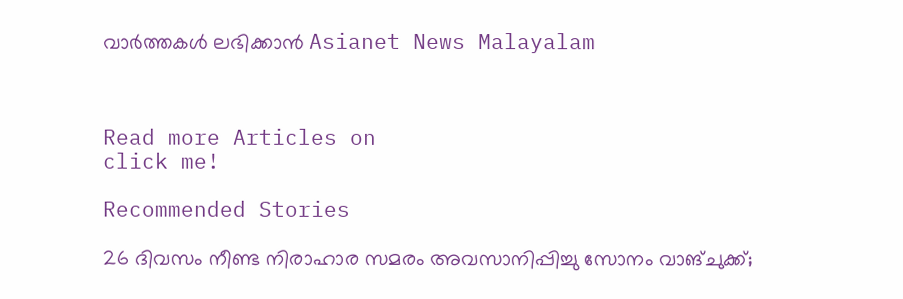വാർത്തകൾ ലഭിക്കാൻ Asianet News Malayalam



Read more Articles on
click me!

Recommended Stories

26 ദിവസം നീണ്ട നിരാഹാര സമരം അവസാനിപ്പിച്ചു സോനം വാങ്ചുക്ക്;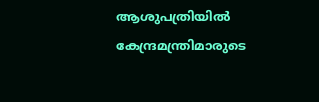ആശുപത്രിയിൽ കേന്ദ്രമന്ത്രിമാരുടെ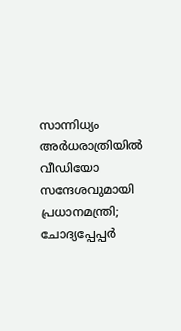സാന്നിധ്യം
അർധരാത്രിയിൽ വീഡിയോ സന്ദേശവുമായി പ്രധാനമന്ത്രി; ചോദ്യപ്പേപ്പർ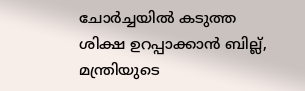ചോർച്ചയിൽ കടുത്ത ശിക്ഷ ഉറപ്പാക്കാൻ ബില്ല്, മന്ത്രിയുടെ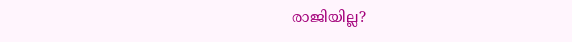രാജിയില്ല?